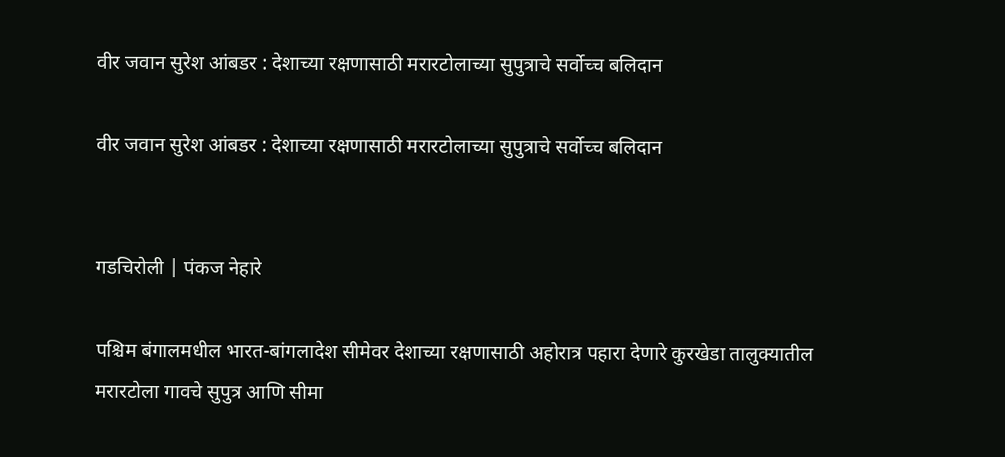वीर जवान सुरेश आंबडर : देशाच्या रक्षणासाठी मरारटोलाच्या सुपुत्राचे सर्वोच्च बलिदान

वीर जवान सुरेश आंबडर : देशाच्या रक्षणासाठी मरारटोलाच्या सुपुत्राचे सर्वोच्च बलिदान


गडचिरोली | पंकज नेहारे

पश्चिम बंगालमधील भारत-बांगलादेश सीमेवर देशाच्या रक्षणासाठी अहोरात्र पहारा देणारे कुरखेडा तालुक्यातील मरारटोला गावचे सुपुत्र आणि सीमा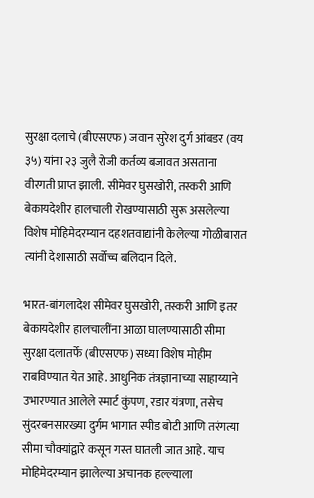सुरक्षा दलाचे (बीएसएफ) जवान सुरेश दुर्ग आंबडर (वय ३५) यांना २३ जुलै रोजी कर्तव्य बजावत असताना वीरगती प्राप्त झाली. सीमेवर घुसखोरी, तस्करी आणि बेकायदेशीर हालचाली रोखण्यासाठी सुरू असलेल्या विशेष मोहिमेदरम्यान दहशतवाद्यांनी केलेल्या गोळीबारात त्यांनी देशासाठी सर्वोच्च बलिदान दिले.

भारत-बांगलादेश सीमेवर घुसखोरी, तस्करी आणि इतर बेकायदेशीर हालचालींना आळा घालण्यासाठी सीमा सुरक्षा दलातर्फे (बीएसएफ) सध्या विशेष मोहीम राबविण्यात येत आहे. आधुनिक तंत्रज्ञानाच्या साहाय्याने उभारण्यात आलेले स्मार्ट कुंपण, रडार यंत्रणा, तसेच सुंदरबनसारख्या दुर्गम भागात स्पीड बोटी आणि तरंगत्या सीमा चौक्यांद्वारे कसून गस्त घातली जात आहे. याच मोहिमेदरम्यान झालेल्या अचानक हल्ल्याला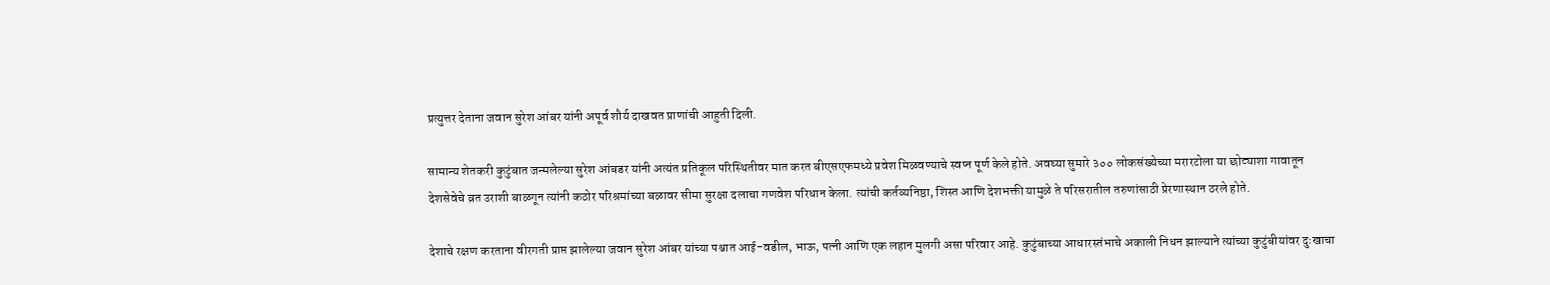प्रत्युत्तर देताना जवान सुरेश आंबर यांनी अपूर्व शौर्य दाखवत प्राणांची आहुती दिली.

सामान्य शेतकरी कुटुंबात जन्मलेल्या सुरेश आंबडर यांनी अत्यंत प्रतिकूल परिस्थितीवर मात करत बीएसएफमध्ये प्रवेश मिळवण्याचे स्वप्न पूर्ण केले होते. अवघ्या सुमारे ३०० लोकसंख्येच्या मरारटोला या छोट्याशा गावातून देशसेवेचे व्रत उराशी बाळगून त्यांनी कठोर परिश्रमांच्या बळावर सीमा सुरक्षा दलाचा गणवेश परिधान केला. त्यांची कर्तव्यनिष्ठा, शिस्त आणि देशभक्ती यामुळे ते परिसरातील तरुणांसाठी प्रेरणास्थान ठरले होते.

देशाचे रक्षण करताना वीरगती प्राप्त झालेल्या जवान सुरेश आंबर यांच्या पश्चात आई-वडील, भाऊ, पत्नी आणि एक लहान मुलगी असा परिवार आहे. कुटुंबाच्या आधारस्तंभाचे अकाली निधन झाल्याने त्यांच्या कुटुंबीयांवर दुःखाचा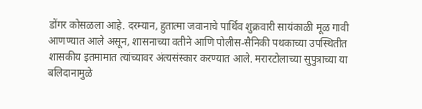डोंगर कोसळला आहे. दरम्यान, हुतात्मा जवानाचे पार्थिव शुक्रवारी सायंकाळी मूळ गावी आणण्यात आले असून, शासनाच्या वतीने आणि पोलीस-सैनिकी पथकाच्या उपस्थितीत शासकीय इतमामात त्यांच्यावर अंत्यसंस्कार करण्यात आले. मरारटोलाच्या सुपुत्राच्या या बलिदानामुळे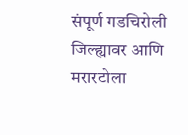संपूर्ण गडचिरोली जिल्ह्यावर आणि मरारटोला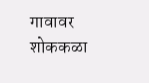गावावर शोककळा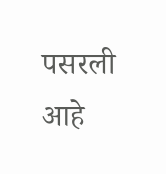पसरली आहे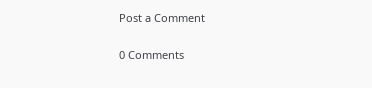Post a Comment

0 Comments